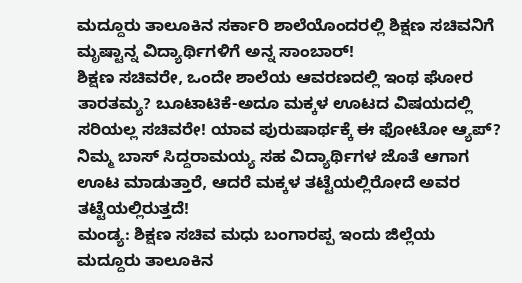ಮದ್ದೂರು ತಾಲೂಕಿನ ಸರ್ಕಾರಿ ಶಾಲೆಯೊಂದರಲ್ಲಿ ಶಿಕ್ಷಣ ಸಚಿವನಿಗೆ ಮೃಷ್ಟಾನ್ನ ವಿದ್ಯಾರ್ಥಿಗಳಿಗೆ ಅನ್ನ ಸಾಂಬಾರ್!
ಶಿಕ್ಷಣ ಸಚಿವರೇ, ಒಂದೇ ಶಾಲೆಯ ಆವರಣದಲ್ಲಿ ಇಂಥ ಘೋರ ತಾರತಮ್ಯ? ಬೂಟಾಟಿಕೆ-ಅದೂ ಮಕ್ಕಳ ಊಟದ ವಿಷಯದಲ್ಲಿ ಸರಿಯಲ್ಲ ಸಚಿವರೇ! ಯಾವ ಪುರುಷಾರ್ಥಕ್ಕೆ ಈ ಫೋಟೋ ಆ್ಯಪ್? ನಿಮ್ಮ ಬಾಸ್ ಸಿದ್ದರಾಮಯ್ಯ ಸಹ ವಿದ್ಯಾರ್ಥಿಗಳ ಜೊತೆ ಆಗಾಗ ಊಟ ಮಾಡುತ್ತಾರೆ, ಆದರೆ ಮಕ್ಕಳ ತಟ್ಟೆಯಲ್ಲಿರೋದೆ ಅವರ ತಟ್ಟೆಯಲ್ಲಿರುತ್ತದೆ!
ಮಂಡ್ಯ: ಶಿಕ್ಷಣ ಸಚಿವ ಮಧು ಬಂಗಾರಪ್ಪ ಇಂದು ಜಿಲ್ಲೆಯ ಮದ್ದೂರು ತಾಲೂಕಿನ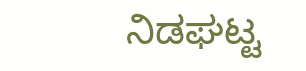ನಿಡಘಟ್ಟ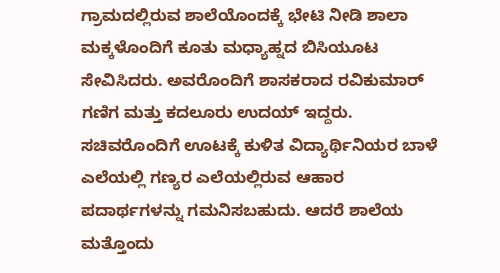ಗ್ರಾಮದಲ್ಲಿರುವ ಶಾಲೆಯೊಂದಕ್ಕೆ ಭೇಟಿ ನೀಡಿ ಶಾಲಾ ಮಕ್ಕಳೊಂದಿಗೆ ಕೂತು ಮಧ್ಯಾಹ್ನದ ಬಿಸಿಯೂಟ ಸೇವಿಸಿದರು. ಅವರೊಂದಿಗೆ ಶಾಸಕರಾದ ರವಿಕುಮಾರ್ ಗಣಿಗ ಮತ್ತು ಕದಲೂರು ಉದಯ್ ಇದ್ದರು. ಸಚಿವರೊಂದಿಗೆ ಊಟಕ್ಕೆ ಕುಳಿತ ವಿದ್ಯಾರ್ಥಿನಿಯರ ಬಾಳೆ ಎಲೆಯಲ್ಲಿ ಗಣ್ಯರ ಎಲೆಯಲ್ಲಿರುವ ಆಹಾರ ಪದಾರ್ಥಗಳನ್ನು ಗಮನಿಸಬಹುದು. ಆದರೆ ಶಾಲೆಯ ಮತ್ತೊಂದು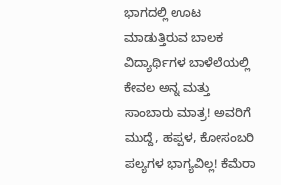ಭಾಗದಲ್ಲಿ ಊಟ ಮಾಡುತ್ತಿರುವ ಬಾಲಕ ವಿದ್ಯಾರ್ಥಿಗಳ ಬಾಳೆಲೆಯಲ್ಲಿ ಕೇವಲ ಅನ್ನ ಮತ್ತು ಸಾಂಬಾರು ಮಾತ್ರ! ಅವರಿಗೆ ಮುದ್ದೆ, ಹಪ್ಪಳ, ಕೋಸಂಬರಿ ಪಲ್ಯಗಳ ಭಾಗ್ಯವಿಲ್ಲ! ಕೆಮೆರಾ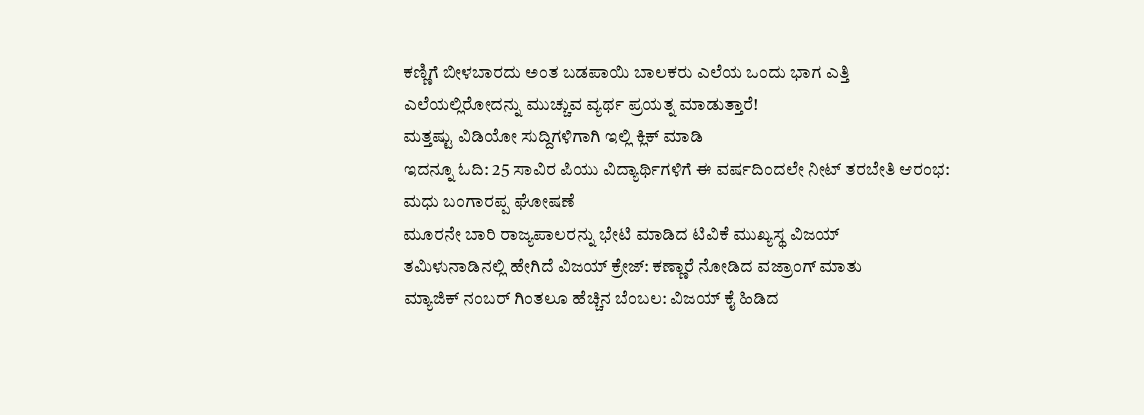ಕಣ್ಣಿಗೆ ಬೀಳಬಾರದು ಅಂತ ಬಡಪಾಯಿ ಬಾಲಕರು ಎಲೆಯ ಒಂದು ಭಾಗ ಎತ್ತಿ ಎಲೆಯಲ್ಲಿರೋದನ್ನು ಮುಚ್ಚುವ ವ್ಯರ್ಥ ಪ್ರಯತ್ನ ಮಾಡುತ್ತಾರೆ!
ಮತ್ತಷ್ಟು ವಿಡಿಯೋ ಸುದ್ದಿಗಳಿಗಾಗಿ ಇಲ್ಲಿ ಕ್ಲಿಕ್ ಮಾಡಿ
ಇದನ್ನೂ ಓದಿ: 25 ಸಾವಿರ ಪಿಯು ವಿದ್ಯಾರ್ಥಿಗಳಿಗೆ ಈ ವರ್ಷದಿಂದಲೇ ನೀಟ್ ತರಬೇತಿ ಆರಂಭ: ಮಧು ಬಂಗಾರಪ್ಪ ಘೋಷಣೆ
ಮೂರನೇ ಬಾರಿ ರಾಜ್ಯಪಾಲರನ್ನು ಭೇಟಿ ಮಾಡಿದ ಟಿವಿಕೆ ಮುಖ್ಯಸ್ಥ ವಿಜಯ್
ತಮಿಳುನಾಡಿನಲ್ಲಿ ಹೇಗಿದೆ ವಿಜಯ್ ಕ್ರೇಜ್: ಕಣ್ಣಾರೆ ನೋಡಿದ ವಜ್ರಾಂಗ್ ಮಾತು
ಮ್ಯಾಜಿಕ್ ನಂಬರ್ ಗಿಂತಲೂ ಹೆಚ್ಚಿನ ಬೆಂಬಲ: ವಿಜಯ್ ಕೈ ಹಿಡಿದ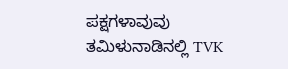ಪಕ್ಷಗಳಾವುವು
ತಮಿಳುನಾಡಿನಲ್ಲಿ TVK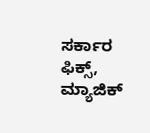ಸರ್ಕಾರ ಫಿಕ್ಸ್, ಮ್ಯಾಜಿಕ್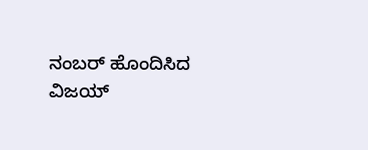ನಂಬರ್ ಹೊಂದಿಸಿದ ವಿಜಯ್